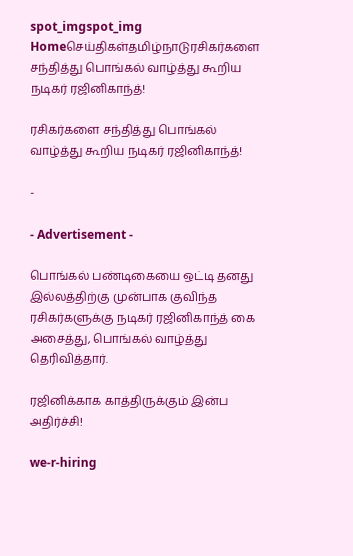spot_imgspot_img
Homeசெய்திகள்தமிழ்நாடுரசிகர்களை சந்தித்து பொங்கல் வாழ்த்து கூறிய நடிகர் ரஜினிகாந்த்!

ரசிகர்களை சந்தித்து பொங்கல் வாழ்த்து கூறிய நடிகர் ரஜினிகாந்த்!

-

- Advertisement -

பொங்கல் பண்டிகையை ஒட்டி தனது இல்லத்திற்கு முன்பாக குவிந்த ரசிகர்களுக்கு நடிகர் ரஜினிகாந்த் கை அசைத்து, பொங்கல் வாழ்த்து தெரிவித்தார்.

ரஜினிக்காக காத்திருக்கும் இன்ப அதிர்ச்சி!

we-r-hiring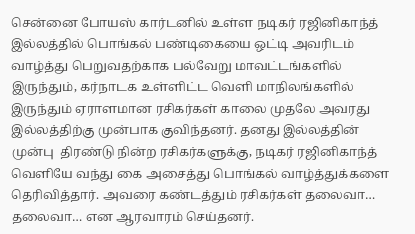சென்னை போயஸ் கார்டனில் உள்ள நடிகர் ரஜினிகாந்த் இல்லத்தில் பொங்கல் பண்டிகையை ஒட்டி அவரிடம் வாழ்த்து பெறுவதற்காக பல்வேறு மாவட்டங்களில் இருந்தும், கர்நாடக உள்ளிட்ட வெளி மாநிலங்களில் இருந்தும் ஏராளமான ரசிகர்கள் காலை முதலே அவரது இல்லத்திற்கு முன்பாக குவிந்தனர். தனது இல்லத்தின் முன்பு  திரண்டு நின்ற ரசிகர்களுக்கு, நடிகர் ரஜினிகாந்த் வெளியே வந்து கை அசைத்து பொங்கல் வாழ்த்துக்களை தெரிவித்தார். அவரை கண்டத்தும் ரசிகர்கள் தலைவா… தலைவா… என ஆரவாரம் செய்தனர்.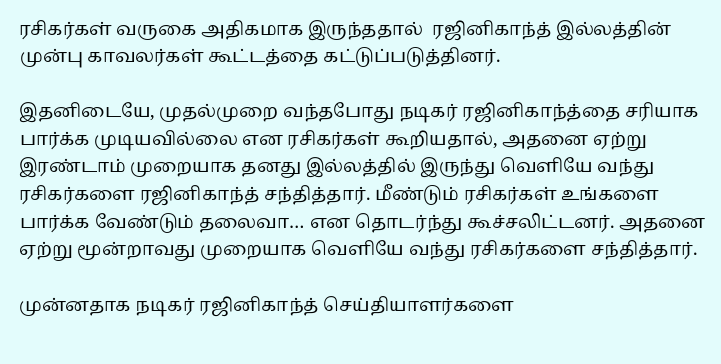ரசிகர்கள் வருகை அதிகமாக இருந்ததால்  ரஜினிகாந்த் இல்லத்தின் முன்பு காவலர்கள் கூட்டத்தை கட்டுப்படுத்தினர்.

இதனிடையே, முதல்முறை வந்தபோது நடிகர் ரஜினிகாந்த்தை சரியாக பார்க்க முடியவில்லை என ரசிகர்கள் கூறியதால், அதனை ஏற்று இரண்டாம் முறையாக தனது இல்லத்தில் இருந்து வெளியே வந்து ரசிகர்களை ரஜினிகாந்த் சந்தித்தார். மீண்டும் ரசிகர்கள் உங்களை பார்க்க வேண்டும் தலைவா… என தொடர்ந்து கூச்சலிட்டனர். அதனை ஏற்று மூன்றாவது முறையாக வெளியே வந்து ரசிகர்களை சந்தித்தார்.

முன்னதாக நடிகர் ரஜினிகாந்த் செய்தியாளர்களை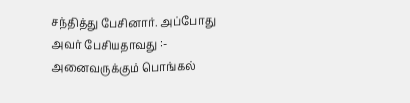சந்தித்து பேசினார். அப்போது அவர் பேசியதாவது :- அனைவருக்கும் பொங்கல்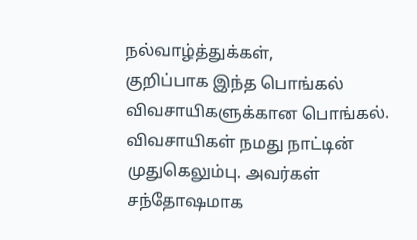நல்வாழ்த்துக்கள்,
குறிப்பாக இந்த பொங்கல் விவசாயிகளுக்கான பொங்கல். விவசாயிகள் நமது நாட்டின் முதுகெலும்பு. அவர்கள் சந்தோஷமாக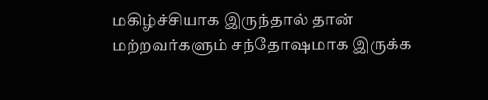மகிழ்ச்சியாக இருந்தால் தான் மற்றவர்களும் சந்தோஷமாக இருக்க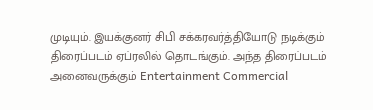முடியும். இயக்குனர் சிபி சக்கரவர்த்தியோடு நடிக்கும் திரைப்படம் ஏப்ரலில் தொடங்கும். அந்த திரைப்படம் அனைவருக்கும் Entertainment Commercial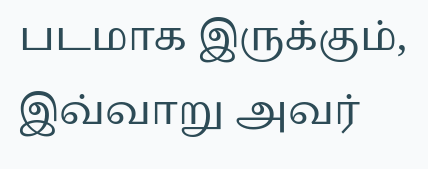படமாக இருக்கும், இவ்வாறு அவர்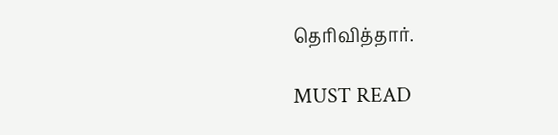தெரிவித்தார்.

MUST READ